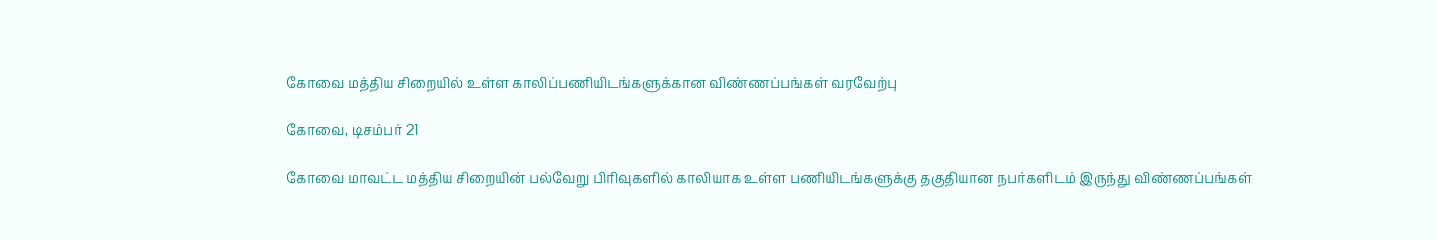கோவை மத்திய சிறையில் உள்ள காலிப்பணியிடங்களுக்கான விண்ணப்பங்கள் வரவேற்பு

கோவை, டிசம்பர் 21

கோவை மாவட்ட மத்திய சிறையின் பல்வேறு பிரிவுகளில் காலியாக உள்ள பணியிடங்களுக்கு தகுதியான நபர்களிடம் இருந்து விண்ணப்பங்கள்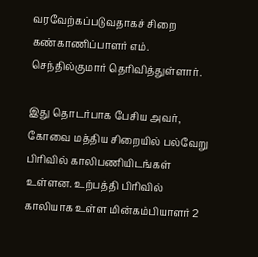வரவேற்கப்படுவதாகச் சிறை கண்காணிப்பாளர் எம். செந்தில்குமார் தெரிவித்துள்ளார்.

இது தொடர்பாக பேசிய அவர், கோவை மத்திய சிறையில் பல்வேறு பிரிவில் காலிபணியிடங்கள் உள்ளன. உற்பத்தி பிரிவில் காலியாக உள்ள மின்கம்பியாளர் 2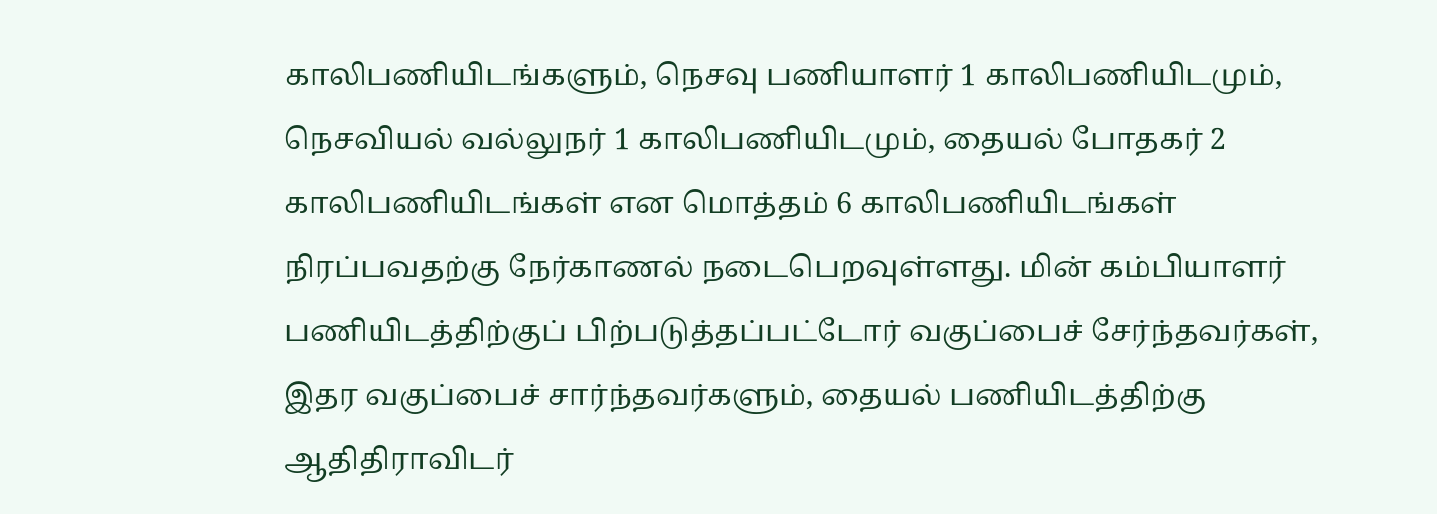காலிபணியிடங்களும், நெசவு பணியாளர் 1 காலிபணியிடமும், நெசவியல் வல்லுநர் 1 காலிபணியிடமும், தையல் போதகர் 2  காலிபணியிடங்கள் என மொத்தம் 6 காலிபணியிடங்கள் நிரப்பவதற்கு நேர்காணல் நடைபெறவுள்ளது. மின் கம்பியாளர் பணியிடத்திற்குப் பிற்படுத்தப்பட்டோர் வகுப்பைச் சேர்ந்தவர்கள், இதர வகுப்பைச் சார்ந்தவர்களும், தையல் பணியிடத்திற்கு ஆதிதிராவிடர்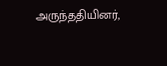அருந்ததியினர்,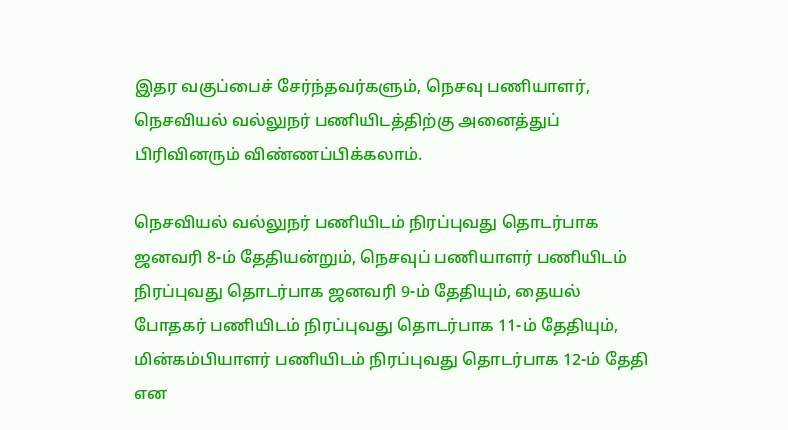இதர வகுப்பைச் சேர்ந்தவர்களும், நெசவு பணியாளர், நெசவியல் வல்லுநர் பணியிடத்திற்கு அனைத்துப் பிரிவினரும் விண்ணப்பிக்கலாம்.

நெசவியல் வல்லுநர் பணியிடம் நிரப்புவது தொடர்பாக ஜனவரி 8-ம் தேதியன்றும், நெசவுப் பணியாளர் பணியிடம் நிரப்புவது தொடர்பாக ஜனவரி 9-ம் தேதியும், தையல் போதகர் பணியிடம் நிரப்புவது தொடர்பாக 11-ம் தேதியும், மின்கம்பியாளர் பணியிடம் நிரப்புவது தொடர்பாக 12-ம் தேதி என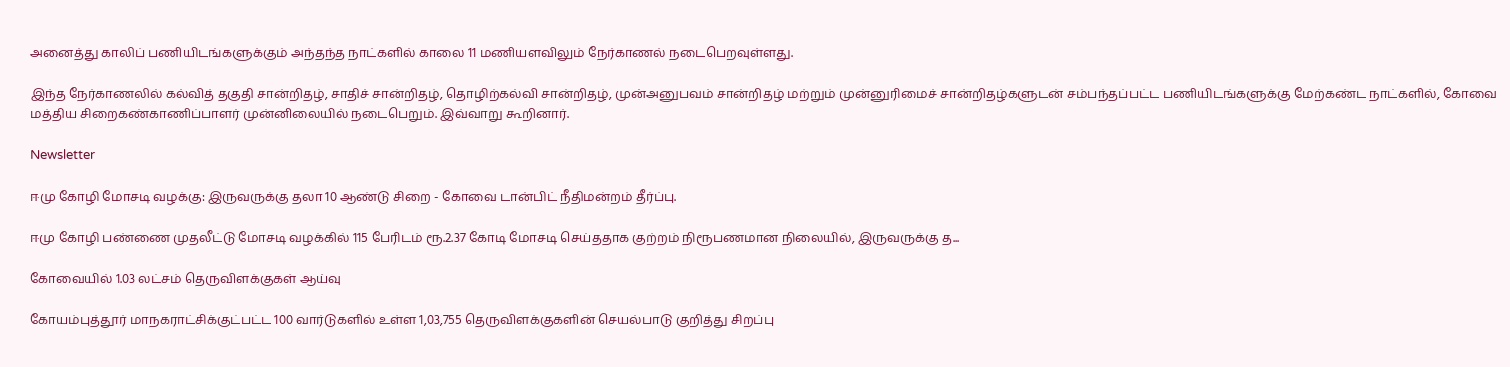அனைத்து காலிப் பணியிடங்களுக்கும் அந்தந்த நாட்களில் காலை 11 மணியளவிலும் நேர்காணல் நடைபெறவுள்ளது.

இந்த நேர்காணலில் கல்வித் தகுதி சான்றிதழ், சாதிச் சான்றிதழ், தொழிற்கல்வி சான்றிதழ், முன்அனுபவம் சான்றிதழ் மற்றும் முன்னுரிமைச் சான்றிதழ்களுடன் சம்பந்தப்பட்ட பணியிடங்களுக்கு மேற்கண்ட நாட்களில், கோவை மத்திய சிறைகண்காணிப்பாளர் முன்னிலையில் நடைபெறும். இவ்வாறு கூறினார்.

Newsletter

ஈமு கோழி மோசடி வழக்கு: இருவருக்கு தலா 10 ஆண்டு சிறை - கோவை டான்பிட் நீதிமன்றம் தீர்ப்பு.

ஈமு கோழி பண்ணை முதலீட்டு மோசடி வழக்கில் 115 பேரிடம் ரூ.2.37 கோடி மோசடி செய்ததாக குற்றம் நிரூபணமான நிலையில், இருவருக்கு த...

கோவையில் 1.03 லட்சம் தெருவிளக்குகள் ஆய்வு

கோயம்புத்தூர் மாநகராட்சிக்குட்பட்ட 100 வார்டுகளில் உள்ள 1,03,755 தெருவிளக்குகளின் செயல்பாடு குறித்து சிறப்பு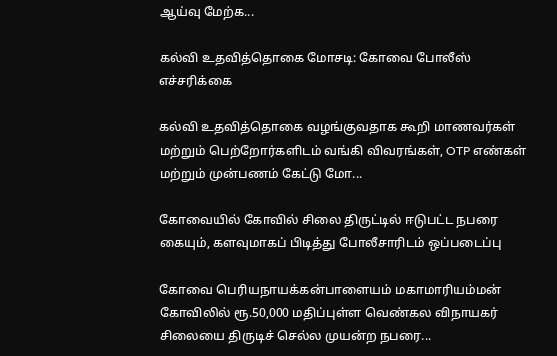ஆய்வு மேற்க...

கல்வி உதவித்தொகை மோசடி: கோவை போலீஸ் எச்சரிக்கை

கல்வி உதவித்தொகை வழங்குவதாக கூறி மாணவர்கள் மற்றும் பெற்றோர்களிடம் வங்கி விவரங்கள், OTP எண்கள் மற்றும் முன்பணம் கேட்டு மோ...

கோவையில் கோவில் சிலை திருட்டில் ஈடுபட்ட நபரை கையும், களவுமாகப் பிடித்து போலீசாரிடம் ஒப்படைப்பு

கோவை பெரியநாயக்கன்பாளையம் மகாமாரியம்மன் கோவிலில் ரூ.50,000 மதிப்புள்ள வெண்கல விநாயகர் சிலையை திருடிச் செல்ல முயன்ற நபரை...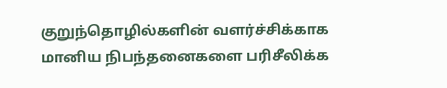குறுந்தொழில்களின் வளர்ச்சிக்காக மானிய நிபந்தனைகளை பரிசீலிக்க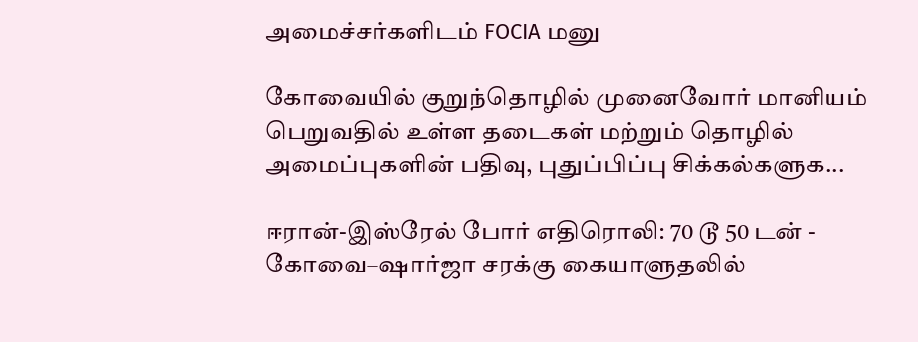அமைச்சர்களிடம் FOCIA மனு

கோவையில் குறுந்தொழில் முனைவோர் மானியம் பெறுவதில் உள்ள தடைகள் மற்றும் தொழில் அமைப்புகளின் பதிவு, புதுப்பிப்பு சிக்கல்களுக...

ஈரான்-இஸ்ரேல் போர் எதிரொலி: 70 டூ 50 டன் - கோவை–ஷார்ஜா சரக்கு கையாளுதலில்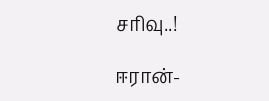சரிவு..!

ஈரான்-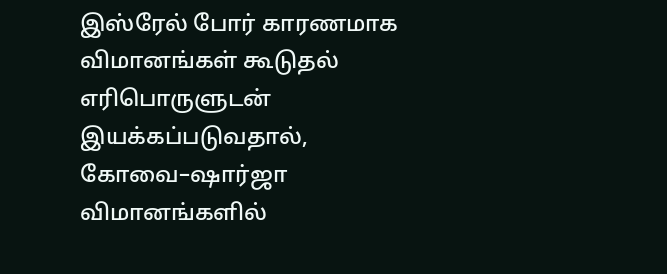இஸ்ரேல் போர் காரணமாக விமானங்கள் கூடுதல் எரிபொருளுடன் இயக்கப்படுவதால், கோவை–ஷார்ஜா விமானங்களில்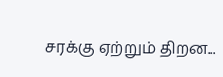சரக்கு ஏற்றும் திறன...